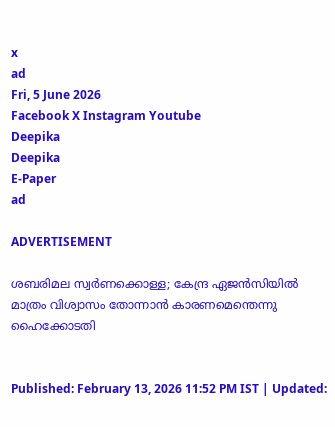x
ad
Fri, 5 June 2026
Facebook X Instagram Youtube
Deepika
Deepika
E-Paper
ad

ADVERTISEMENT

ശബരിമല സ്വര്‍ണക്കൊള്ള; കേന്ദ്ര ഏജന്‍സിയില്‍ മാത്രം വിശ്വാസം തോന്നാന്‍ കാരണമെന്തെന്നു ഹൈക്കോടതി


Published: February 13, 2026 11:52 PM IST | Updated: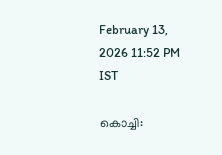February 13, 2026 11:52 PM IST

കൊച്ചി: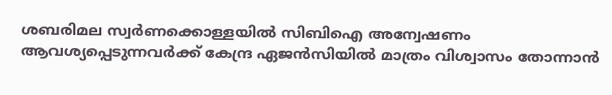ശബരിമല സ്വര്‍ണക്കൊള്ളയില്‍ സിബിഐ അന്വേഷണം ആവശ്യപ്പെടുന്നവര്‍ക്ക് കേന്ദ്ര ഏജന്‍സിയില്‍ മാത്രം വിശ്വാസം തോന്നാന്‍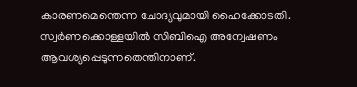കാരണമെന്തെന്ന ചോദ്യവുമായി ഹൈക്കോടതി. സ്വര്‍ണക്കൊള്ളയില്‍ സിബിഐ അന്വേഷണം ആവശ്യപ്പെടുന്നതെന്തിനാണ്.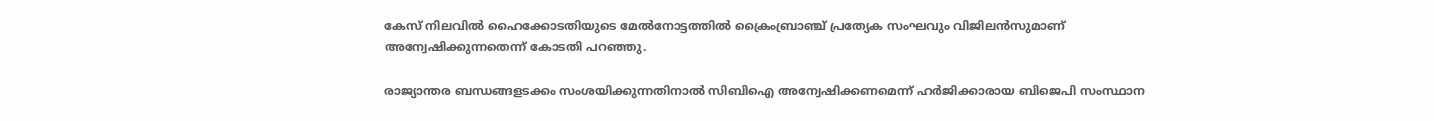കേസ് നിലവില്‍ ഹൈക്കോടതിയു‌ടെ മേല്‍നോട്ടത്തില്‍ ക്രൈംബ്രാഞ്ച് പ്രത്യേക സംഘവും വിജിലന്‍സുമാണ് അന്വേഷിക്കുന്നതെന്ന് കോടതി പറഞ്ഞു.

രാജ്യാന്തര ബന്ധങ്ങളടക്കം സംശയിക്കുന്നതിനാല്‍ സിബിഐ അന്വേഷിക്കണമെന്ന് ഹര്‍ജിക്കാരായ ബിജെപി സംസ്ഥാന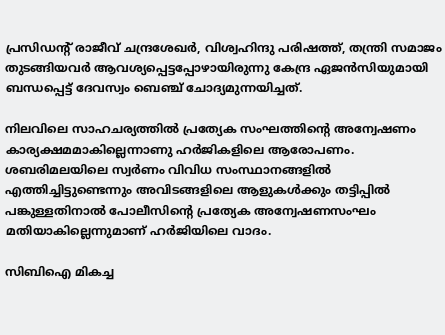പ്രസിഡന്‍റ് രാജീവ് ചന്ദ്രശേഖര്‍, വിശ്വഹിന്ദു പരിഷത്ത്, തന്ത്രി സമാജം തുടങ്ങിയവര്‍ ആവശ്യപ്പെട്ടപ്പോഴായിരുന്നു കേന്ദ്ര ഏജന്‍സിയുമായി ബന്ധപ്പെട്ട് ദേവസ്വം ബെഞ്ച് ചോദ്യമുന്നയിച്ചത്.

നിലവിലെ സാഹചര്യത്തില്‍ പ്രത്യേക സംഘത്തിന്‍റെ അന്വേഷണം കാര്യക്ഷമമാകില്ലെന്നാണു ഹർജികളിലെ ആരോപണം. ശബരിമലയിലെ സ്വര്‍ണം വിവിധ സംസ്ഥാനങ്ങളില്‍ എത്തിച്ചിട്ടുണ്ടെന്നും അവിടങ്ങളിലെ ആളുകള്‍ക്കും തട്ടിപ്പില്‍ പങ്കുള്ളതിനാല്‍ പോലീസിന്‍റെ പ്രത്യേക അന്വേഷണസംഘം മതിയാകില്ലെന്നുമാണ് ഹര്‍ജിയിലെ വാദം.

സിബിഐ മികച്ച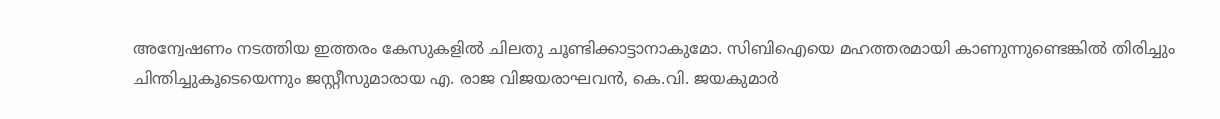അന്വേഷണം നടത്തിയ ഇത്തരം കേസുകളില്‍ ചിലതു ചൂണ്ടിക്കാട്ടാനാകുമോ. സിബിഐയെ മഹത്തരമായി കാണുന്നുണ്ടെങ്കില്‍ തിരിച്ചും ചിന്തിച്ചുകൂടെയെന്നും ജസ്റ്റീസുമാരായ എ. രാജ വിജയരാഘവന്‍, കെ.വി. ജയകുമാര്‍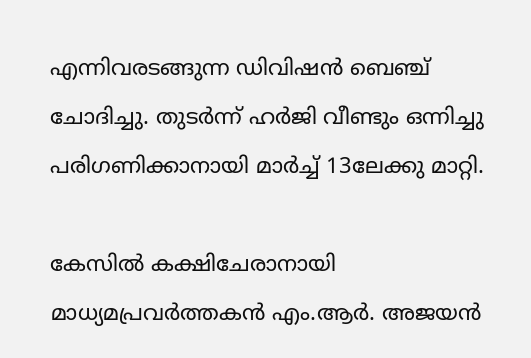എന്നിവരടങ്ങുന്ന ഡിവിഷന്‍ ബെഞ്ച് ചോദിച്ചു. തുടര്‍ന്ന് ഹര്‍ജി വീണ്ടും ഒന്നിച്ചു പരിഗണിക്കാനായി മാര്‍ച്ച് 13ലേക്കു മാറ്റി.

കേസില്‍ കക്ഷിചേരാനായി മാധ്യമപ്രവര്‍ത്തകന്‍ എം.ആര്‍. അജയന്‍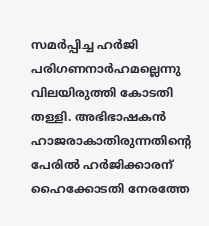സമര്‍പ്പിച്ച ഹര്‍ജി പരിഗണനാര്‍ഹമല്ലെന്നു വിലയിരുത്തി കോടതി തള്ളി. അഭിഭാഷകന്‍ ഹാജരാകാതിരുന്നതിന്‍റെ പേരില്‍ ഹര്‍ജിക്കാരന് ഹൈക്കോടതി നേരത്തേ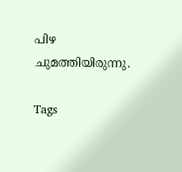പിഴ ചുമത്തിയിരുന്നു.

Tags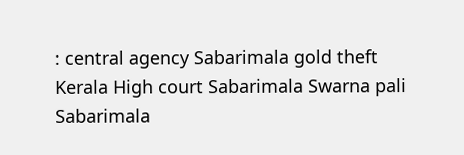: central agency Sabarimala gold theft Kerala High court Sabarimala Swarna pali Sabarimala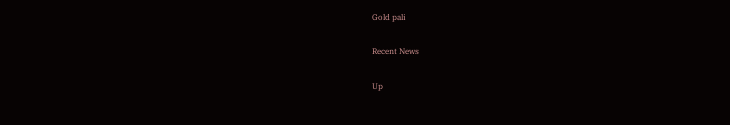Gold pali

Recent News

Up